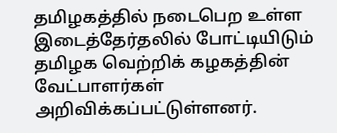தமிழகத்தில் நடைபெற உள்ள இடைத்தேர்தலில் போட்டியிடும் தமிழக வெற்றிக் கழகத்தின் வேட்பாளர்கள் அறிவிக்கப்பட்டுள்ளனர்.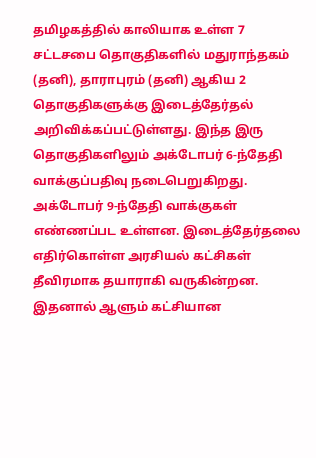தமிழகத்தில் காலியாக உள்ள 7 சட்டசபை தொகுதிகளில் மதுராந்தகம் (தனி), தாராபுரம் (தனி) ஆகிய 2 தொகுதிகளுக்கு இடைத்தேர்தல் அறிவிக்கப்பட்டுள்ளது. இந்த இரு தொகுதிகளிலும் அக்டோபர் 6-ந்தேதி வாக்குப்பதிவு நடைபெறுகிறது. அக்டோபர் 9-ந்தேதி வாக்குகள் எண்ணப்பட உள்ளன. இடைத்தேர்தலை எதிர்கொள்ள அரசியல் கட்சிகள் தீவிரமாக தயாராகி வருகின்றன. இதனால் ஆளும் கட்சியான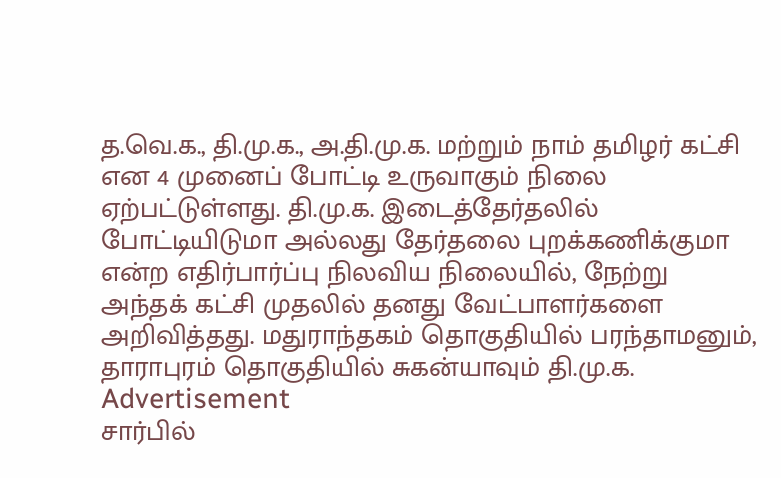த.வெ.க., தி.மு.க., அ.தி.மு.க. மற்றும் நாம் தமிழர் கட்சி என 4 முனைப் போட்டி உருவாகும் நிலை ஏற்பட்டுள்ளது. தி.மு.க. இடைத்தேர்தலில் போட்டியிடுமா அல்லது தேர்தலை புறக்கணிக்குமா என்ற எதிர்பார்ப்பு நிலவிய நிலையில், நேற்று அந்தக் கட்சி முதலில் தனது வேட்பாளர்களை அறிவித்தது. மதுராந்தகம் தொகுதியில் பரந்தாமனும், தாராபுரம் தொகுதியில் சுகன்யாவும் தி.மு.க.
Advertisement
சார்பில்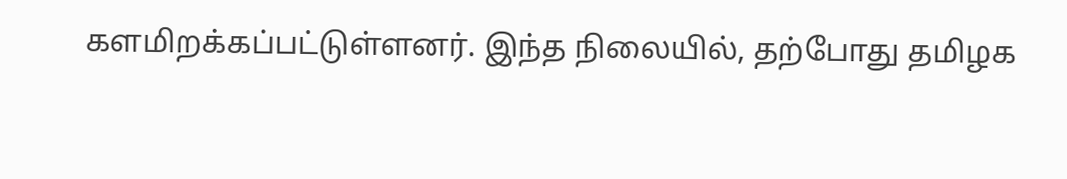களமிறக்கப்பட்டுள்ளனர். இந்த நிலையில், தற்போது தமிழக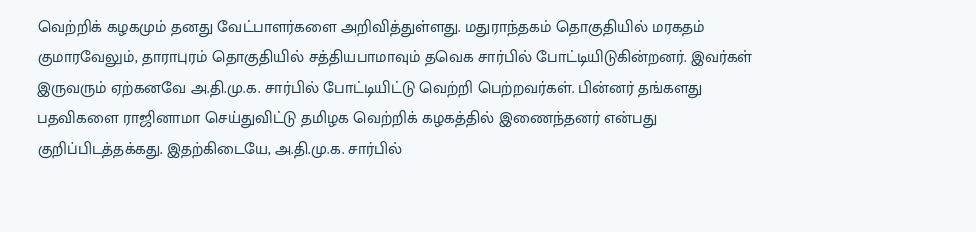வெற்றிக் கழகமும் தனது வேட்பாளர்களை அறிவித்துள்ளது. மதுராந்தகம் தொகுதியில் மரகதம் குமாரவேலும், தாராபுரம் தொகுதியில் சத்தியபாமாவும் தவெக சார்பில் போட்டியிடுகின்றனர். இவர்கள் இருவரும் ஏற்கனவே அ.தி.மு.க. சார்பில் போட்டியிட்டு வெற்றி பெற்றவர்கள். பின்னர் தங்களது பதவிகளை ராஜினாமா செய்துவிட்டு தமிழக வெற்றிக் கழகத்தில் இணைந்தனர் என்பது குறிப்பிடத்தக்கது. இதற்கிடையே, அ.தி.மு.க. சார்பில்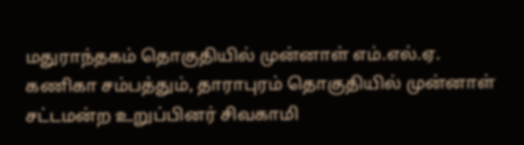மதுராந்தகம் தொகுதியில் முன்னாள் எம்.எல்.ஏ. கணிகா சம்பத்தும், தாராபுரம் தொகுதியில் முன்னாள் சட்டமன்ற உறுப்பினர் சிவகாமி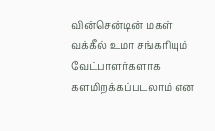வின்சென்டின் மகள் வக்கீல் உமா சங்கரியும் வேட்பாளர்களாக களமிறக்கப்படலாம் என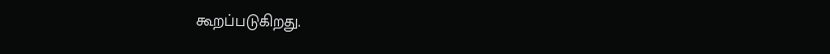கூறப்படுகிறது.